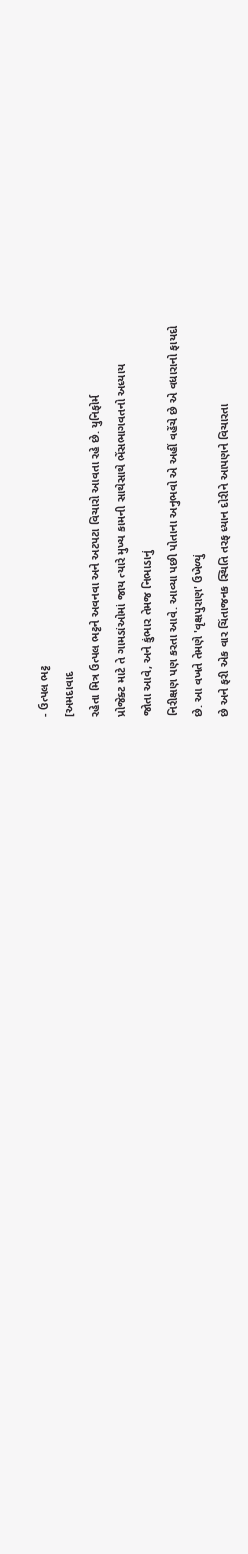- ઉત્પલ ભટ્ટ
[અમદાવાદ
રહેતા મિત્ર ઉત્પલ ભટ્ટને અવનવા અને અટપટા વિચારો આવતા રહે છે. યુનિફોર્મ
પ્રોજેક્ટ માટે તે ગામડાંઓમાં જાય ત્યારે મુખ્ય કામની સાથેસાથે ભેંસભાગવતનો અધ્યાય
જોતા આવે, અને કુંભાર તેમજ નિભાડાનું
નિરીક્ષણ પણ કરતા આવે. આવ્યા પછી પોતાના અનુભવો એ અહીં વહેંચે છે એ વધારાનો ફાયદો
છે. આ વખતે તેમણે 'વૃક્ષપુરાણ' ઉખેળ્યું
છે અને ફરી એક વાર ચિંતાજનક સ્થિતિ તરફ ધ્યાન દોરીને આપણને વિચારતા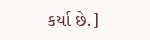કર્યા છે.]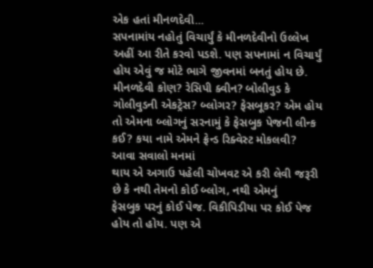એક હતાં મીનળદેવી...
સપનામાંય નહોતું વિચાર્યું કે મીનળદેવીનો ઉલ્લેખ અહીં આ રીતે કરવો પડશે. પણ સપનામાં ન વિચાર્યું હોય એવું જ મોટે ભાગે જીવનમાં બનતું હોય છે. મીનળદેવી કોણ? રેસિપી ક્વીન? બોલીવુડ કે ગોલીવુડની એકટ્રેસ? બ્લોગર? ફેસબૂકર? એમ હોય તો એમના બ્લોગનું સરનામું કે ફેસબુક પેજની લીન્ક કઈ? કયા નામે એમને ફ્રેન્ડ રિક્વેસ્ટ મોકલવી?
આવા સવાલો મનમાં
થાય એ અગાઉ પહેલી ચોખવટ એ કરી લેવી જરૂરી છે કે નથી તેમનો કોઈ બ્લોગ, નથી એમનું
ફેસબુક પરનું કોઈ પેજ. વિકીપિડીયા પર કોઈ પેજ હોય તો હોય. પણ એ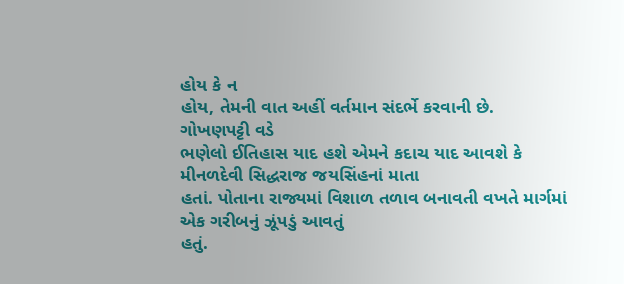હોય કે ન
હોય, તેમની વાત અહીં વર્તમાન સંદર્ભે કરવાની છે.
ગોખણપટ્ટી વડે
ભણેલો ઈતિહાસ યાદ હશે એમને કદાચ યાદ આવશે કે મીનળદેવી સિદ્ધરાજ જયસિંહનાં માતા
હતાં. પોતાના રાજ્યમાં વિશાળ તળાવ બનાવતી વખતે માર્ગમાં એક ગરીબનું ઝૂંપડું આવતું
હતું.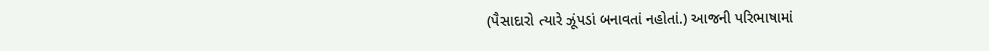(પૈસાદારો ત્યારે ઝૂંપડાં બનાવતાં નહોતાં.) આજની પરિભાષામાં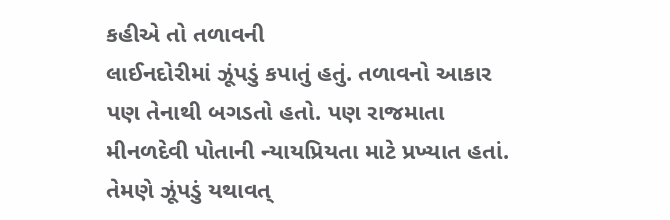કહીએ તો તળાવની
લાઈનદોરીમાં ઝૂંપડું કપાતું હતું. તળાવનો આકાર પણ તેનાથી બગડતો હતો. પણ રાજમાતા
મીનળદેવી પોતાની ન્યાયપ્રિયતા માટે પ્રખ્યાત હતાં. તેમણે ઝૂંપડું યથાવત્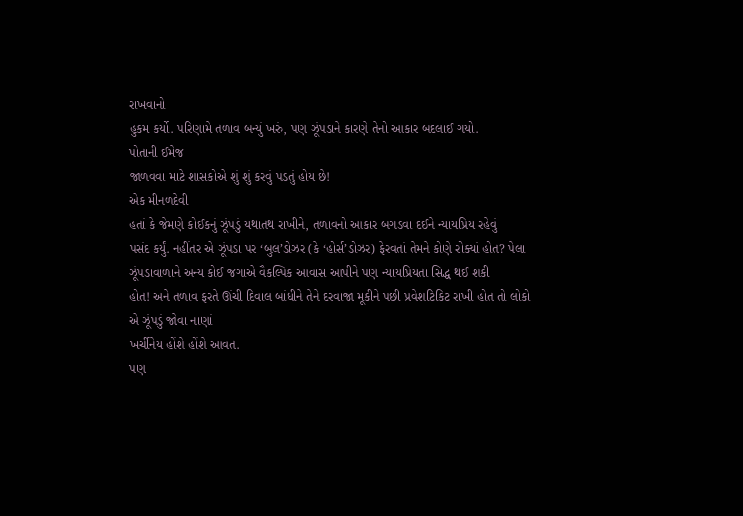રાખવાનો
હુકમ કર્યો. પરિણામે તળાવ બન્યું ખરું, પણ ઝૂંપડાને કારણે તેનો આકાર બદલાઈ ગયો.
પોતાની ઈમેજ
જાળવવા માટે શાસકોએ શું શું કરવું પડતું હોય છે!
એક મીનળદેવી
હતાં કે જેમણે કોઈકનું ઝૂંપડું યથાતથ રાખીને, તળાવનો આકાર બગડવા દઈને ન્યાયપ્રિય રહેવું
પસંદ કર્યું. નહીંતર એ ઝૂંપડા પર ‘બુલ’ડોઝર (કે ‘હોર્સ’ડોઝર) ફેરવતાં તેમને કોણે રોક્યાં હોત? પેલા
ઝૂંપડાવાળાને અન્ય કોઈ જગાએ વૈકલ્પિક આવાસ આપીને પણ ન્યાયપ્રિયતા સિદ્ધ થઈ શકી
હોત! અને તળાવ ફરતે ઊંચી દિવાલ બાંધીને તેને દરવાજા મૂકીને પછી પ્રવેશટિકિટ રાખી હોત તો લોકો એ ઝૂંપડું જોવા નાણાં
ખર્ચીનેય હોંશે હોંશે આવત.
પણ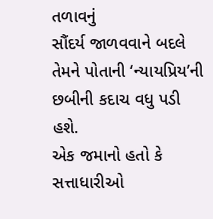તળાવનું
સૌંદર્ય જાળવવાને બદલે તેમને પોતાની ‘ન્યાયપ્રિય’ની છબીની કદાચ વધુ પડી હશે.
એક જમાનો હતો કે સત્તાધારીઓ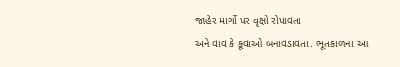જાહેર માર્ગો પર વૃક્ષો રોપાવતા
અને વાવ કે કૂવાઓ બનાવડાવતા. ભૂતકાળના આ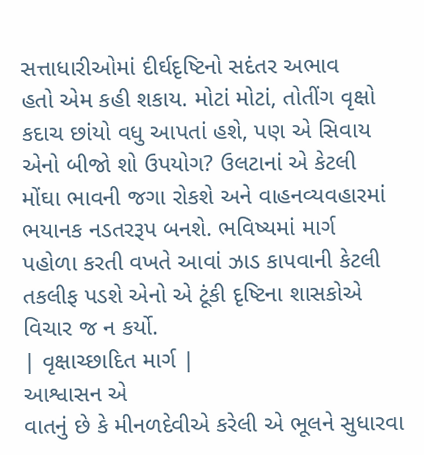સત્તાધારીઓમાં દીર્ઘદૃષ્ટિનો સદંતર અભાવ
હતો એમ કહી શકાય. મોટાં મોટાં, તોતીંગ વૃક્ષો કદાચ છાંયો વધુ આપતાં હશે, પણ એ સિવાય એનો બીજો શો ઉપયોગ? ઉલટાનાં એ કેટલી
મોંઘા ભાવની જગા રોકશે અને વાહનવ્યવહારમાં ભયાનક નડતરરૂપ બનશે. ભવિષ્યમાં માર્ગ
પહોળા કરતી વખતે આવાં ઝાડ કાપવાની કેટલી તકલીફ પડશે એનો એ ટૂંકી દૃષ્ટિના શાસકોએ
વિચાર જ ન કર્યો.
| વૃક્ષાચ્છાદિત માર્ગ |
આશ્વાસન એ
વાતનું છે કે મીનળદેવીએ કરેલી એ ભૂલને સુધારવા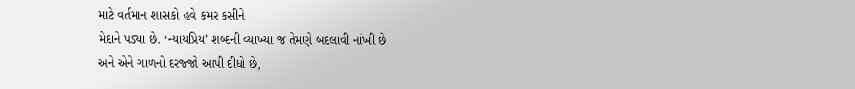માટે વર્તમાન શાસકો હવે કમર કસીને
મેદાને પડ્યા છે. ‘ન્યાયપ્રિય’ શબ્દની વ્યાખ્યા જ તેમણે બદલાવી નાંખી છે
અને એને ગાળનો દરજ્જો આપી દીધો છે,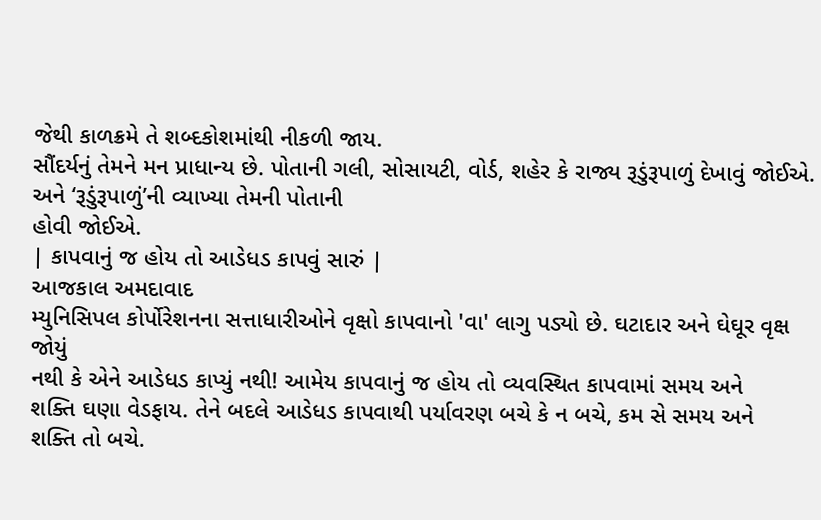જેથી કાળક્રમે તે શબ્દકોશમાંથી નીકળી જાય.
સૌંદર્યનું તેમને મન પ્રાધાન્ય છે. પોતાની ગલી, સોસાયટી, વોર્ડ, શહેર કે રાજ્ય રૂડુંરૂપાળું દેખાવું જોઈએ.
અને ‘રૂડુંરૂપાળું’ની વ્યાખ્યા તેમની પોતાની
હોવી જોઈએ.
| કાપવાનું જ હોય તો આડેધડ કાપવું સારું |
આજકાલ અમદાવાદ
મ્યુનિસિપલ કોર્પોરેશનના સત્તાધારીઓને વૃક્ષો કાપવાનો 'વા' લાગુ પડ્યો છે. ઘટાદાર અને ઘેઘૂર વૃક્ષ જોયું
નથી કે એને આડેધડ કાપ્યું નથી! આમેય કાપવાનું જ હોય તો વ્યવસ્થિત કાપવામાં સમય અને
શક્તિ ઘણા વેડફાય. તેને બદલે આડેધડ કાપવાથી પર્યાવરણ બચે કે ન બચે, કમ સે સમય અને
શક્તિ તો બચે.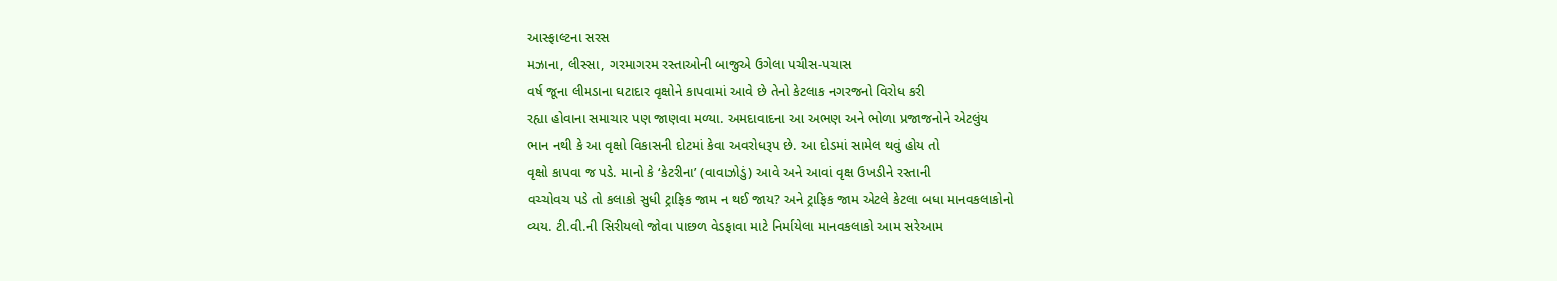આસ્ફાલ્ટના સરસ
મઝાના, લીસ્સા, ગરમાગરમ રસ્તાઓની બાજુએ ઉગેલા પચીસ-પચાસ
વર્ષ જૂના લીમડાના ઘટાદાર વૃક્ષોને કાપવામાં આવે છે તેનો કેટલાક નગરજનો વિરોધ કરી
રહ્યા હોવાના સમાચાર પણ જાણવા મળ્યા. અમદાવાદના આ અભણ અને ભોળા પ્રજાજનોને એટલુંય
ભાન નથી કે આ વૃક્ષો વિકાસની દોટમાં કેવા અવરોધરૂપ છે. આ દોડમાં સામેલ થવું હોય તો
વૃક્ષો કાપવા જ પડે. માનો કે ‘કેટરીના’ (વાવાઝોડું) આવે અને આવાં વૃક્ષ ઉખડીને રસ્તાની
વચ્ચોવચ પડે તો કલાકો સુધી ટ્રાફિક જામ ન થઈ જાય? અને ટ્રાફિક જામ એટલે કેટલા બધા માનવકલાકોનો
વ્યય. ટી.વી.ની સિરીયલો જોવા પાછળ વેડફાવા માટે નિર્માયેલા માનવકલાકો આમ સરેઆમ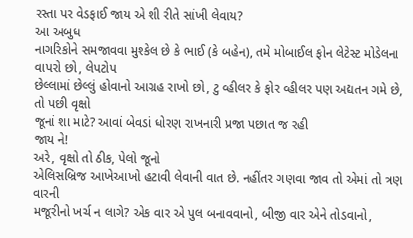રસ્તા પર વેડફાઈ જાય એ શી રીતે સાંખી લેવાય?
આ અબુધ
નાગરિકોને સમજાવવા મુશ્કેલ છે કે ભાઈ (કે બહેન), તમે મોબાઈલ ફોન લેટેસ્ટ મોડેલના વાપરો છો, લેપટોપ
છેલ્લામાં છેલ્લું હોવાનો આગ્રહ રાખો છો, ટુ વ્હીલર કે ફોર વ્હીલર પણ અદ્યતન ગમે છે, તો પછી વૃક્ષો
જૂનાં શા માટે? આવાં બેવડાં ધોરણ રાખનારી પ્રજા પછાત જ રહી
જાય ને!
અરે, વૃક્ષો તો ઠીક, પેલો જૂનો
એલિસબ્રિજ આખેઆખો હટાવી લેવાની વાત છે. નહીંતર ગણવા જાવ તો એમાં તો ત્રણ વારની
મજૂરીનો ખર્ચ ન લાગે? એક વાર એ પુલ બનાવવાનો, બીજી વાર એને તોડવાનો,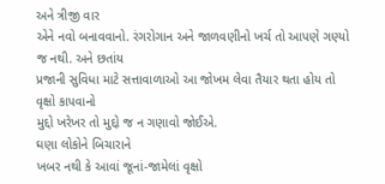અને ત્રીજી વાર
એને નવો બનાવવાનો. રંગરોગાન અને જાળવણીનો ખર્ચ તો આપણે ગણ્યો જ નથી. અને છતાંય
પ્રજાની સુવિધા માટે સત્તાવાળાઓ આ જોખમ લેવા તૈયાર થતા હોય તો વૃક્ષો કાપવાનો
મુદ્દો ખરેખર તો મુદ્દો જ ન ગણાવો જોઈએ.
ઘણા લોકોને બિચારાને
ખબર નથી કે આવાં જૂનાં-જામેલાં વૃક્ષો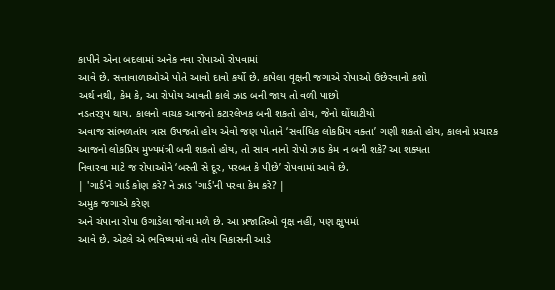કાપીને એના બદલામાં અનેક નવા રોપાઓ રોપવામાં
આવે છે. સત્તાવાળાઓએ પોતે આવો દાવો કર્યો છે. કાપેલા વૃક્ષની જગાએ રોપાઓ ઉછેરવાનો કશો
અર્થ નથી, કેમ કે, આ રોપોય આવતી કાલે ઝાડ બની જાય તો વળી પાછો
નડતરરૂપ થાય. કાલનો વાચક આજનો કટારલેખક બની શકતો હોય, જેનો ઘોંઘાટીયો
અવાજ સાંભળતાંય ત્રાસ ઉપજતો હોય એવો જણ પોતાને ‘સર્વાધિક લોકપ્રિય વક્તા’ ગણી શકતો હોય, કાલનો પ્રચારક
આજનો લોકપ્રિય મુખ્યમંત્રી બની શકતો હોય, તો સાવ નાનો રોપો ઝાડ કેમ ન બની શકે? આ શક્યતા
નિવારવા માટે જ રોપાઓને ‘બસ્તી સે દૂર, પરબત કે પીછે’ રોપવામાં આવે છે.
| 'ગાર્ડ'ને ગાર્ડ કોણ કરે? ને ઝાડ 'ગાર્ડ'ની પરવા કેમ કરે? |
અમુક જગાએ કરેણ
અને ચંપાના રોપા ઉગાડેલા જોવા મળે છે. આ પ્રજાતિઓ વૃક્ષ નહીં, પણ ક્ષુપમાં
આવે છે. એટલે એ ભવિષ્યમાં વધે તોય વિકાસની આડે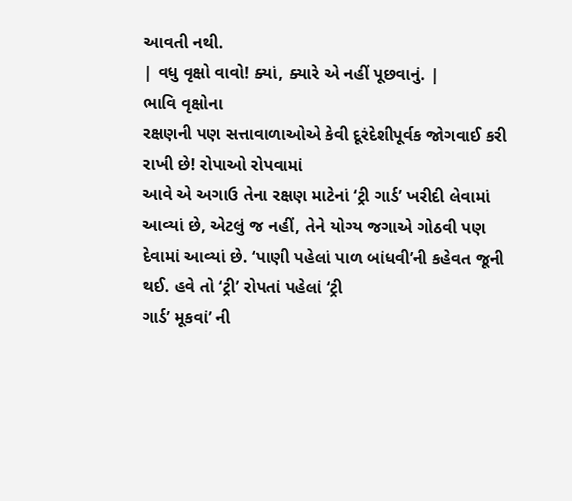આવતી નથી.
| વધુ વૃક્ષો વાવો! ક્યાં, ક્યારે એ નહીં પૂછવાનું. |
ભાવિ વૃક્ષોના
રક્ષણની પણ સત્તાવાળાઓએ કેવી દૂરંદેશીપૂર્વક જોગવાઈ કરી રાખી છે! રોપાઓ રોપવામાં
આવે એ અગાઉ તેના રક્ષણ માટેનાં ‘ટ્રી ગાર્ડ’ ખરીદી લેવામાં આવ્યાં છે, એટલું જ નહીં, તેને યોગ્ય જગાએ ગોઠવી પણ
દેવામાં આવ્યાં છે. ‘પાણી પહેલાં પાળ બાંધવી’ની કહેવત જૂની થઈ. હવે તો ‘ટ્રી’ રોપતાં પહેલાં ‘ટ્રી
ગાર્ડ’ મૂકવાં’ ની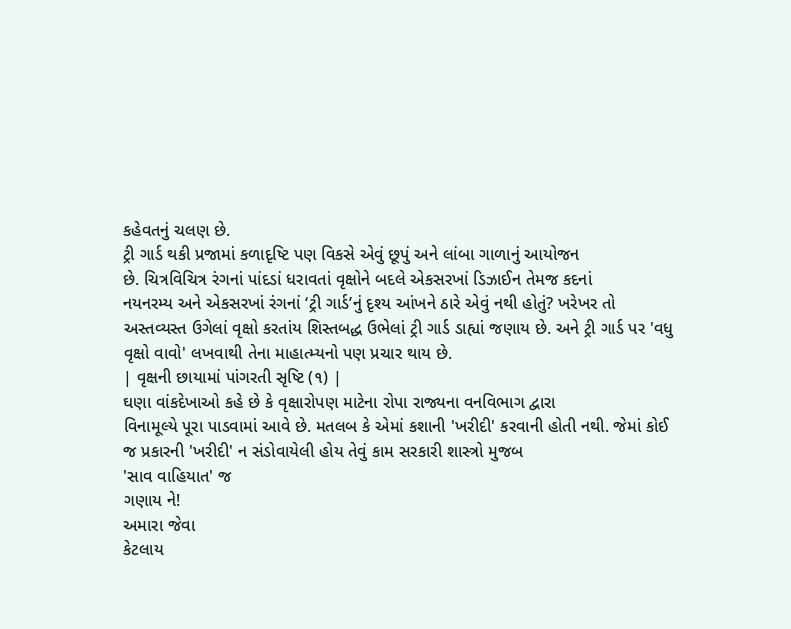કહેવતનું ચલણ છે.
ટ્રી ગાર્ડ થકી પ્રજામાં કળાદૃષ્ટિ પણ વિકસે એવું છૂપું અને લાંબા ગાળાનું આયોજન
છે. ચિત્રવિચિત્ર રંગનાં પાંદડાં ધરાવતાં વૃક્ષોને બદલે એકસરખાં ડિઝાઈન તેમજ કદનાં
નયનરમ્ય અને એકસરખાં રંગનાં ‘ટ્રી ગાર્ડ’નું દૃશ્ય આંખને ઠારે એવું નથી હોતું? ખરેખર તો
અસ્તવ્યસ્ત ઉગેલાં વૃક્ષો કરતાંય શિસ્તબદ્ધ ઉભેલાં ટ્રી ગાર્ડ ડાહ્યાં જણાય છે. અને ટ્રી ગાર્ડ પર 'વધુ વૃક્ષો વાવો' લખવાથી તેના માહાત્મ્યનો પણ પ્રચાર થાય છે.
| વૃક્ષની છાયામાં પાંગરતી સૃષ્ટિ (૧) |
ઘણા વાંકદેખાઓ કહે છે કે વૃક્ષારોપણ માટેના રોપા રાજ્યના વનવિભાગ દ્વારા
વિનામૂલ્યે પૂરા પાડવામાં આવે છે. મતલબ કે એમાં કશાની 'ખરીદી' કરવાની હોતી નથી. જેમાં કોઈ જ પ્રકારની 'ખરીદી' ન સંડોવાયેલી હોય તેવું કામ સરકારી શાસ્ત્રો મુજબ
'સાવ વાહિયાત' જ
ગણાય ને!
અમારા જેવા
કેટલાય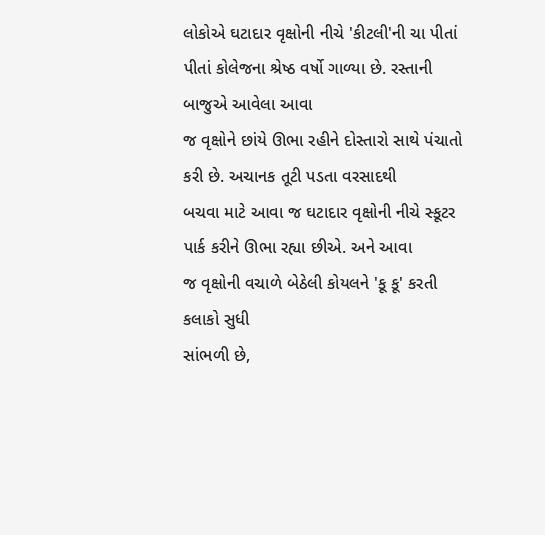લોકોએ ઘટાદાર વૃક્ષોની નીચે 'કીટલી'ની ચા પીતાં પીતાં કોલેજના શ્રેષ્ઠ વર્ષો ગાળ્યા છે. રસ્તાની બાજુએ આવેલા આવા
જ વૃક્ષોને છાંયે ઊભા રહીને દોસ્તારો સાથે પંચાતો કરી છે. અચાનક તૂટી પડતા વરસાદથી
બચવા માટે આવા જ ઘટાદાર વૃક્ષોની નીચે સ્કૂટર પાર્ક કરીને ઊભા રહ્યા છીએ. અને આવા
જ વૃક્ષોની વચાળે બેઠેલી કોયલને 'કૂ કૂ' કરતી કલાકો સુધી
સાંભળી છે,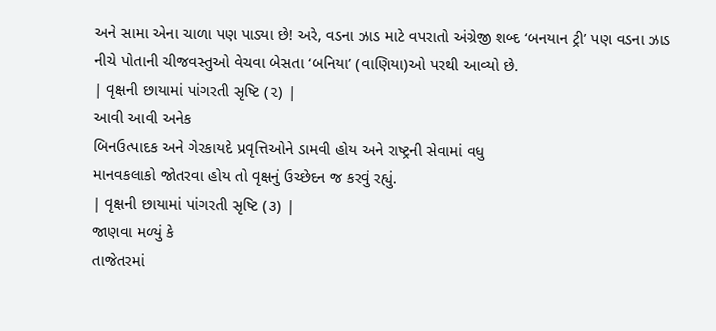અને સામા એના ચાળા પણ પાડ્યા છે! અરે, વડના ઝાડ માટે વપરાતો અંગ્રેજી શબ્દ ‘બનયાન ટ્રી’ પણ વડના ઝાડ
નીચે પોતાની ચીજવસ્તુઓ વેચવા બેસતા ‘બનિયા’ (વાણિયા)ઓ પરથી આવ્યો છે.
| વૃક્ષની છાયામાં પાંગરતી સૃષ્ટિ (૨) |
આવી આવી અનેક
બિનઉત્પાદક અને ગેરકાયદે પ્રવૃત્તિઓને ડામવી હોય અને રાષ્ટ્રની સેવામાં વધુ
માનવકલાકો જોતરવા હોય તો વૃક્ષનું ઉચ્છેદન જ કરવું રહ્યું.
| વૃક્ષની છાયામાં પાંગરતી સૃષ્ટિ (૩) |
જાણવા મળ્યું કે
તાજેતરમાં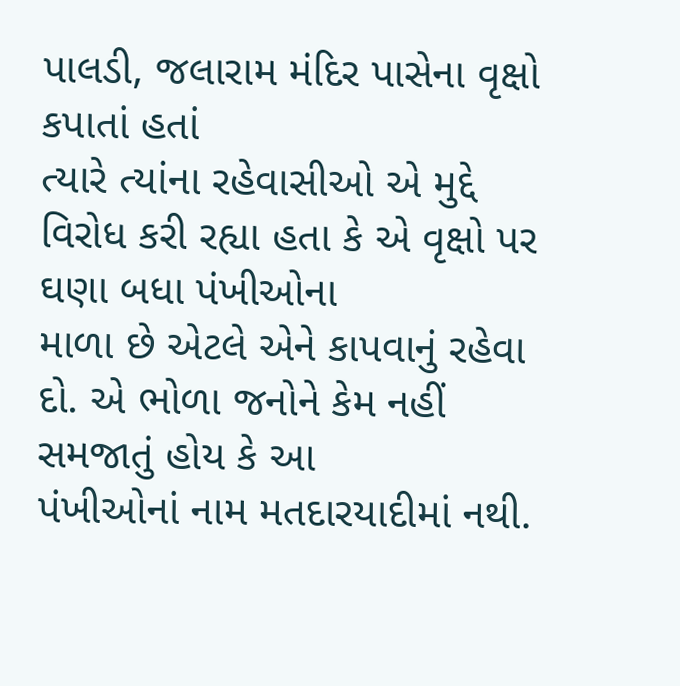પાલડી, જલારામ મંદિર પાસેના વૃક્ષો કપાતાં હતાં
ત્યારે ત્યાંના રહેવાસીઓ એ મુદ્દે વિરોધ કરી રહ્યા હતા કે એ વૃક્ષો પર ઘણા બધા પંખીઓના
માળા છે એટલે એને કાપવાનું રહેવા દો. એ ભોળા જનોને કેમ નહીં સમજાતું હોય કે આ
પંખીઓનાં નામ મતદારયાદીમાં નથી.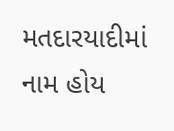મતદારયાદીમાં નામ હોય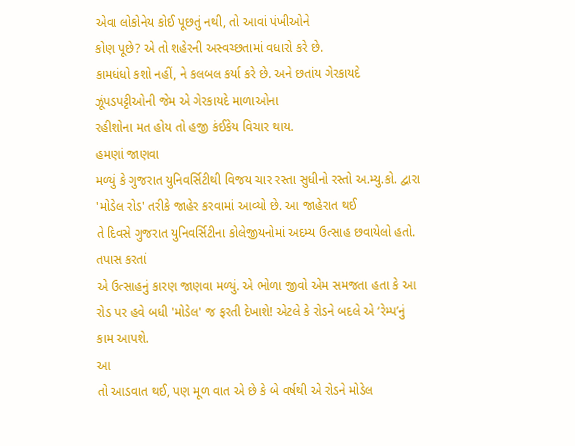એવા લોકોનેય કોઈ પૂછતું નથી, તો આવાં પંખીઓને
કોણ પૂછે? એ તો શહેરની અસ્વચ્છતામાં વધારો કરે છે.
કામધંધો કશો નહીં, ને કલબલ કર્યા કરે છે. અને છતાંય ગેરકાયદે ઝૂંપડપટ્ટીઓની જેમ એ ગેરકાયદે માળાઓના
રહીશોના મત હોય તો હજી કંઈકેય વિચાર થાય.
હમણાં જાણવા
મળ્યું કે ગુજરાત યુનિવર્સિટીથી વિજય ચાર રસ્તા સુધીનો રસ્તો અ.મ્યુ.કો. દ્વારા 'મોડેલ રોડ' તરીકે જાહેર કરવામાં આવ્યો છે. આ જાહેરાત થઈ
તે દિવસે ગુજરાત યુનિવર્સિટીના કોલેજીયનોમાં અદમ્ય ઉત્સાહ છવાયેલો હતો. તપાસ કરતાં
એ ઉત્સાહનું કારણ જાણવા મળ્યું. એ ભોળા જીવો એમ સમજતા હતા કે આ રોડ પર હવે બધી 'મોડેલ' જ ફરતી દેખાશે! એટલે કે રોડને બદલે એ ‘રેમ્પ’નું કામ આપશે.
આ
તો આડવાત થઈ, પણ મૂળ વાત એ છે કે બે વર્ષથી એ રોડને મોડેલ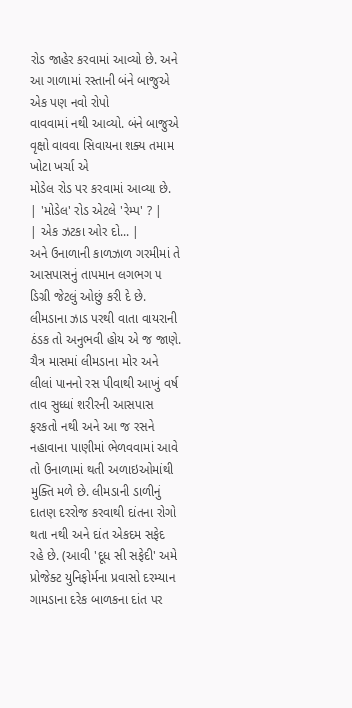રોડ જાહેર કરવામાં આવ્યો છે. અને આ ગાળામાં રસ્તાની બંને બાજુએ એક પણ નવો રોપો
વાવવામાં નથી આવ્યો. બંને બાજુએ વૃક્ષો વાવવા સિવાયના શક્ય તમામ ખોટા ખર્ચા એ
મોડેલ રોડ પર કરવામાં આવ્યા છે.
| 'મોડેલ' રોડ એટલે 'રેમ્પ' ? |
| એક ઝટકા ઓર દો... |
અને ઉનાળાની કાળઝાળ ગરમીમાં તે આસપાસનું તાપમાન લગભગ ૫ ડિગ્રી જેટલું ઓછું કરી દે છે. લીમડાના ઝાડ પરથી વાતા વાયરાની ઠંડક તો અનુભવી હોય એ જ જાણે.
ચૈત્ર માસમાં લીમડાના મોર અને લીલાં પાનનો રસ પીવાથી આખું વર્ષ તાવ સુધ્ધાં શરીરની આસપાસ ફરકતો નથી અને આ જ રસને નહાવાના પાણીમાં ભેળવવામાં આવે તો ઉનાળામાં થતી અળાઇઓમાંથી મુક્તિ મળે છે. લીમડાની ડાળીનું દાતણ દરરોજ કરવાથી દાંતના રોગો થતા નથી અને દાંત એકદમ સફેદ રહે છે. (આવી 'દૂધ સી સફેદી' અમે પ્રોજેક્ટ યુનિફોર્મના પ્રવાસો દરમ્યાન ગામડાના દરેક બાળકના દાંત પર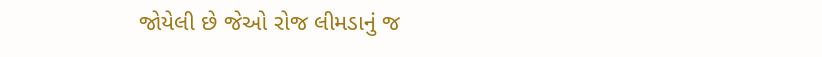જોયેલી છે જેઓ રોજ લીમડાનું જ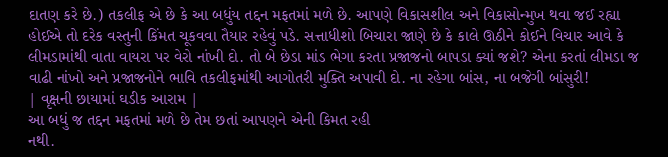દાતણ કરે છે.) તકલીફ એ છે કે આ બધુંય તદ્દન મફતમાં મળે છે. આપણે વિકાસશીલ અને વિકાસોન્મુખ થવા જઈ રહ્યા હોઈએ તો દરેક વસ્તુની કિંમત ચૂકવવા તૈયાર રહેવું પડે. સત્તાધીશો બિચારા જાણે છે કે કાલે ઊઠીને કોઈને વિચાર આવે કે લીમડામાંથી વાતા વાયરા પર વેરો નાંખી દો. તો બે છેડા માંડ ભેગા કરતા પ્રજાજનો બાપડા ક્યાં જશે? એના કરતાં લીમડા જ વાઢી નાંખો અને પ્રજાજનોને ભાવિ તકલીફમાંથી આગોતરી મુક્તિ અપાવી દો. ના રહેગા બાંસ, ના બજેગી બાંસુરી!
| વૃક્ષની છાયામાં ઘડીક આરામ |
આ બધું જ તદ્દન મફતમાં મળે છે તેમ છતાં આપણને એની કિમત રહી
નથી.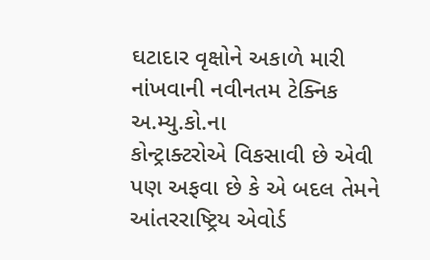ઘટાદાર વૃક્ષોને અકાળે મારી નાંખવાની નવીનતમ ટેક્નિક અ.મ્યુ.કો.ના
કોન્ટ્રાક્ટરોએ વિકસાવી છે એવી પણ અફવા છે કે એ બદલ તેમને
આંતરરાષ્ટ્રિય એવોર્ડ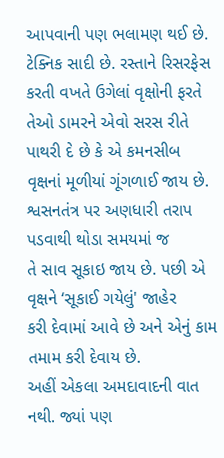આપવાની પણ ભલામણ થઈ છે. ટેક્નિક સાદી છે. રસ્તાને રિસરફેસ
કરતી વખતે ઉગેલાં વૃક્ષોની ફરતે તેઓ ડામરને એવો સરસ રીતે પાથરી દે છે કે એ કમનસીબ
વૃક્ષનાં મૂળીયાં ગૂંગળાઈ જાય છે. શ્વસનતંત્ર પર અણધારી તરાપ પડવાથી થોડા સમયમાં જ
તે સાવ સૂકાઇ જાય છે. પછી એ વૃક્ષને ‘સૂકાઈ ગયેલું' જાહેર
કરી દેવામાં આવે છે અને એનું કામ તમામ કરી દેવાય છે.
અહીં એકલા અમદાવાદની વાત નથી. જ્યાં પણ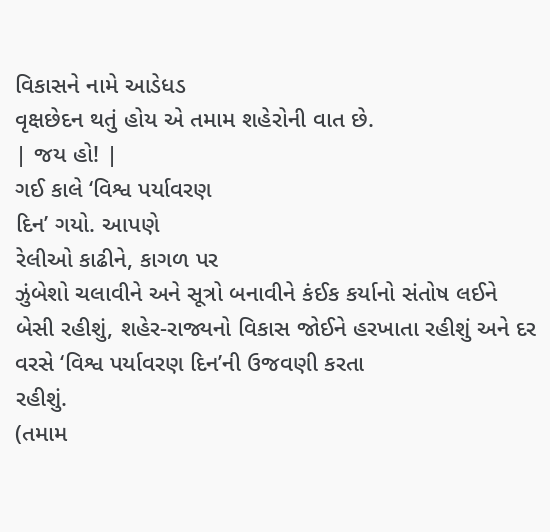વિકાસને નામે આડેધડ
વૃક્ષછેદન થતું હોય એ તમામ શહેરોની વાત છે.
| જય હો! |
ગઈ કાલે ‘વિશ્વ પર્યાવરણ
દિન’ ગયો. આપણે
રેલીઓ કાઢીને, કાગળ પર
ઝુંબેશો ચલાવીને અને સૂત્રો બનાવીને કંઈક કર્યાનો સંતોષ લઈને બેસી રહીશું, શહેર-રાજ્યનો વિકાસ જોઈને હરખાતા રહીશું અને દર વરસે ‘વિશ્વ પર્યાવરણ દિન’ની ઉજવણી કરતા
રહીશું.
(તમામ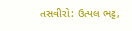તસવીરો: ઉત્પલ ભટ્ટ,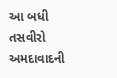આ બધી તસવીરો અમદાવાદની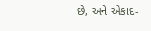છે, અને એકાદ-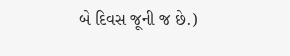બે દિવસ જૂની જ છે.)